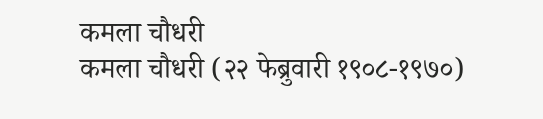कमला चौधरी
कमला चौधरी (२२ फेब्रुवारी १९०८-१९७०)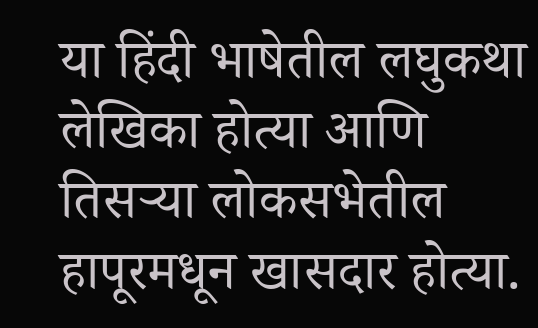या हिंदी भाषेतील लघुकथा लेखिका होत्या आणि तिसऱ्या लोकसभेतील हापूरमधून खासदार होत्या.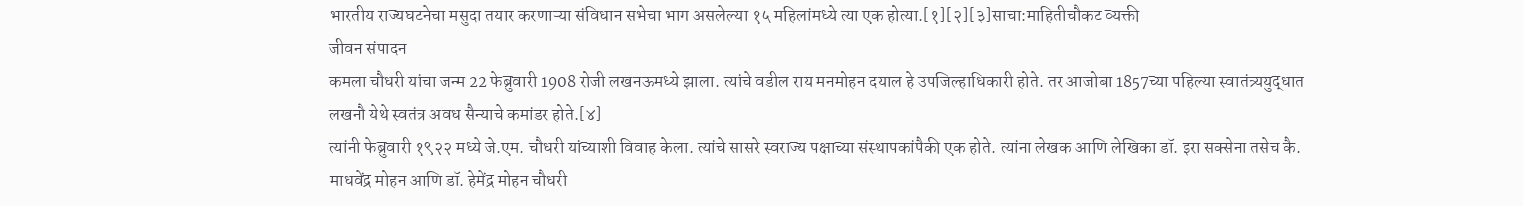भारतीय राज्यघटनेचा मसुदा तयार करणाऱ्या संविधान सभेचा भाग असलेल्या १५ महिलांमध्ये त्या एक होत्या.[१][२][३]साचा:माहितीचौकट व्यक्ती
जीवन संपादन
कमला चौधरी यांचा जन्म 22 फेब्रुवारी 1908 रोजी लखनऊमध्ये झाला. त्यांचे वडील राय मनमोहन दयाल हे उपजिल्हाधिकारी होते. तर आजोबा 1857च्या पहिल्या स्वातंत्र्ययुद्धात लखनौ येथे स्वतंत्र अवध सैन्याचे कमांडर होते.[४]
त्यांनी फेब्रुवारी १९२२ मध्ये जे.एम. चौधरी यांच्याशी विवाह केला. त्यांचे सासरे स्वराज्य पक्षाच्या संस्थापकांपैकी एक होते. त्यांना लेखक आणि लेखिका डॉ. इरा सक्सेना तसेच कै. माधवेंद्र मोहन आणि डॉ. हेमेंद्र मोहन चौधरी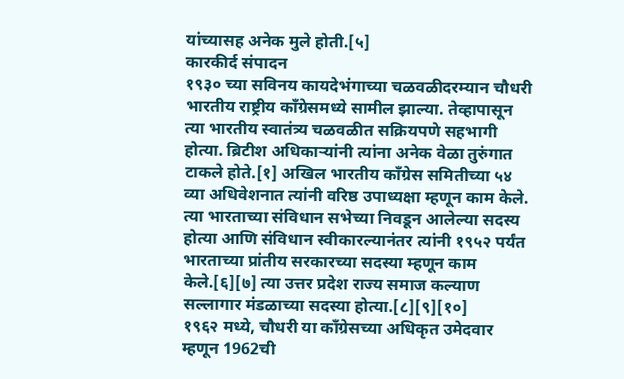यांच्यासह अनेक मुले होती.[५]
कारकीर्द संपादन
१९३० च्या सविनय कायदेभंगाच्या चळवळीदरम्यान चौधरी भारतीय राष्ट्रीय काँग्रेसमध्ये सामील झाल्या. तेव्हापासून त्या भारतीय स्वातंत्र्य चळवळीत सक्रियपणे सहभागी होत्या. ब्रिटीश अधिकाऱ्यांनी त्यांना अनेक वेळा तुरुंगात टाकले होते.[१] अखिल भारतीय काँग्रेस समितीच्या ५४ व्या अधिवेशनात त्यांनी वरिष्ठ उपाध्यक्षा म्हणून काम केले. त्या भारताच्या संविधान सभेच्या निवडून आलेल्या सदस्य होत्या आणि संविधान स्वीकारल्यानंतर त्यांनी १९५२ पर्यंत भारताच्या प्रांतीय सरकारच्या सदस्या म्हणून काम केले.[६][७] त्या उत्तर प्रदेश राज्य समाज कल्याण सल्लागार मंडळाच्या सदस्या होत्या.[८][९][१०]
१९६२ मध्ये, चौधरी या काँग्रेसच्या अधिकृत उमेदवार म्हणून 1962ची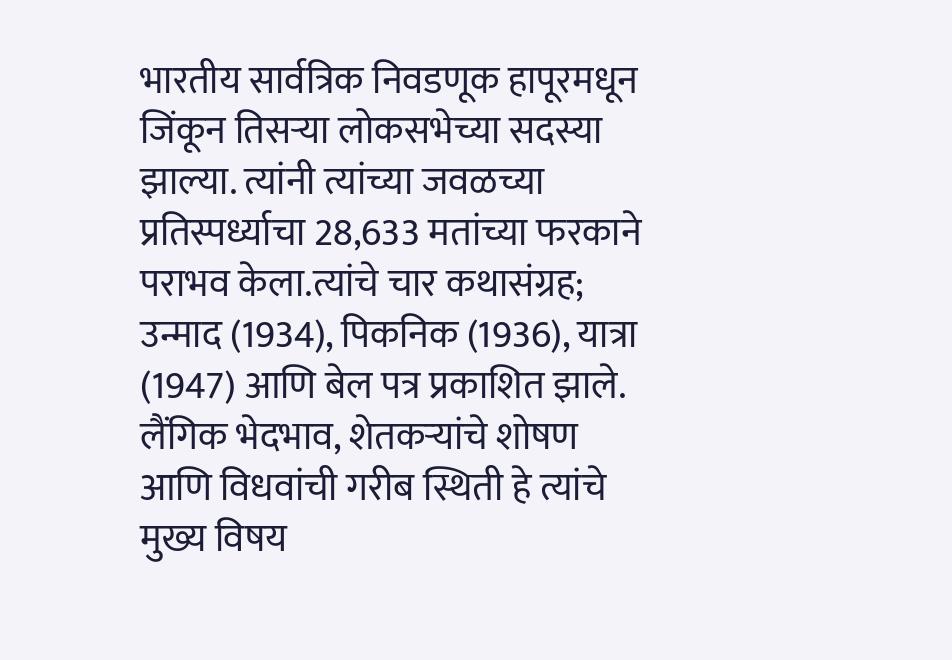भारतीय सार्वत्रिक निवडणूक हापूरमधून जिंकून तिसऱ्या लोकसभेच्या सदस्या झाल्या. त्यांनी त्यांच्या जवळच्या प्रतिस्पर्ध्याचा 28,633 मतांच्या फरकाने पराभव केला.त्यांचे चार कथासंग्रह; उन्माद (1934), पिकनिक (1936), यात्रा (1947) आणि बेल पत्र प्रकाशित झाले. लैंगिक भेदभाव, शेतकऱ्यांचे शोषण आणि विधवांची गरीब स्थिती हे त्यांचे मुख्य विषय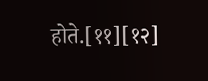होते.[११][१२]